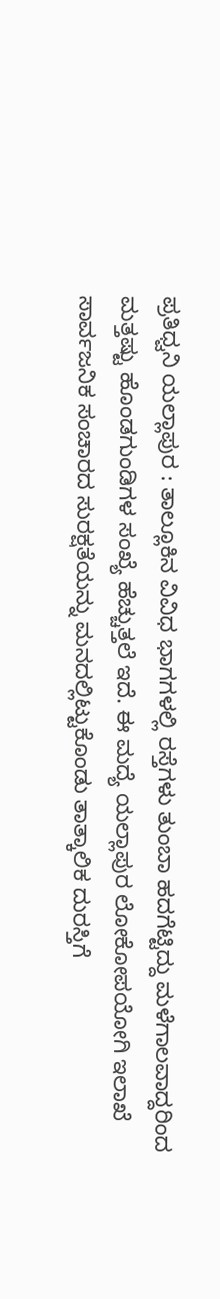ಪ್ರತಿಧ್ವನಿ ಯಲ್ಲಾಪುರ : ತಾಲ್ಲೂಕಿನ ವಿವಿಧ ಭಾಗಗಳಲ್ಲಿ ರಸ್ತೆಗಳು ತುಂಬಾ ಹದಗೆಟ್ಟಿದ್ದು ಮಳೆಗಾಲವಾದ್ದರಿಂದ ಮತ್ತಷ್ಟು ಹೊಂಡಗುಂಡಿಗಳ ಸಂಖ್ಯೆ ಹೆಚ್ಚುತ್ತಲೆ ಇದೆ. ಈ ಮದ್ಯೆ ಯಲ್ಲಾಪುರ ಲೋಕೋಪಯೋಗಿ ಇಲಾಖೆ ಸಾರ್ವಜನಿಕ ಸಂಚಾರದ ಸುರಕ್ಷತೆಯನ್ನು ಮನದಲ್ಲಿಟ್ಟುಕೊಂಡು ತಾತ್ಕಾಲಿಕ ದುರಸ್ತಿಗೆ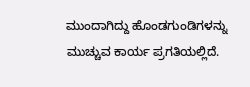ಮುಂದಾಗಿದ್ದು ಹೊಂಡಗುಂಡಿಗಳನ್ನು ಮುಚ್ಚುವ ಕಾರ್ಯ ಪ್ರಗತಿಯಲ್ಲಿದೆ.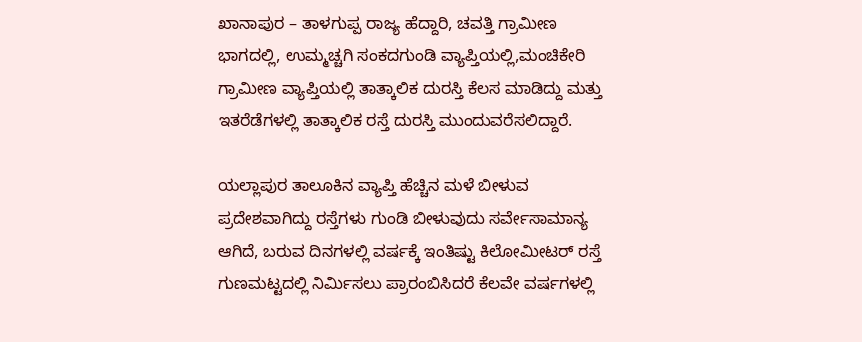ಖಾನಾಪುರ – ತಾಳಗುಪ್ಪ ರಾಜ್ಯ ಹೆದ್ದಾರಿ, ಚವತ್ತಿ ಗ್ರಾಮೀಣ ಭಾಗದಲ್ಲಿ, ಉಮ್ಮಚ್ಚಗಿ ಸಂಕದಗುಂಡಿ ವ್ಯಾಪ್ತಿಯಲ್ಲಿ,ಮಂಚಿಕೇರಿ ಗ್ರಾಮೀಣ ವ್ಯಾಪ್ತಿಯಲ್ಲಿ ತಾತ್ಕಾಲಿಕ ದುರಸ್ತಿ ಕೆಲಸ ಮಾಡಿದ್ದು ಮತ್ತು ಇತರೆಡೆಗಳಲ್ಲಿ ತಾತ್ಕಾಲಿಕ ರಸ್ತೆ ದುರಸ್ತಿ ಮುಂದುವರೆಸಲಿದ್ದಾರೆ.

ಯಲ್ಲಾಪುರ ತಾಲೂಕಿನ ವ್ಯಾಪ್ತಿ ಹೆಚ್ಚಿನ ಮಳೆ ಬೀಳುವ ಪ್ರದೇಶವಾಗಿದ್ದು ರಸ್ತೆಗಳು ಗುಂಡಿ ಬೀಳುವುದು ಸರ್ವೇಸಾಮಾನ್ಯ ಆಗಿದೆ, ಬರುವ ದಿನಗಳಲ್ಲಿ ವರ್ಷಕ್ಕೆ ಇಂತಿಷ್ಟು ಕಿಲೋಮೀಟರ್ ರಸ್ತೆ ಗುಣಮಟ್ಟದಲ್ಲಿ ನಿರ್ಮಿಸಲು ಪ್ರಾರಂಬಿಸಿದರೆ ಕೆಲವೇ ವರ್ಷಗಳಲ್ಲಿ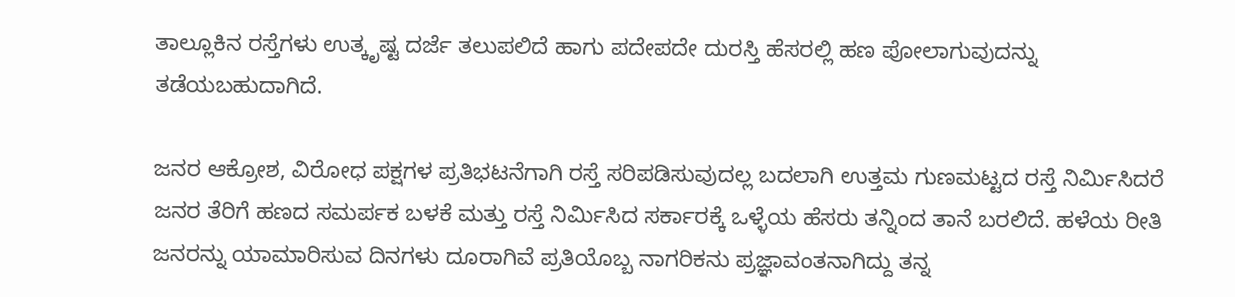ತಾಲ್ಲೂಕಿನ ರಸ್ತೆಗಳು ಉತ್ಕೃಷ್ಟ ದರ್ಜೆ ತಲುಪಲಿದೆ ಹಾಗು ಪದೇಪದೇ ದುರಸ್ತಿ ಹೆಸರಲ್ಲಿ ಹಣ ಪೋಲಾಗುವುದನ್ನು ತಡೆಯಬಹುದಾಗಿದೆ.

ಜನರ ಆಕ್ರೋಶ, ವಿರೋಧ ಪಕ್ಷಗಳ ಪ್ರತಿಭಟನೆಗಾಗಿ ರಸ್ತೆ ಸರಿಪಡಿಸುವುದಲ್ಲ ಬದಲಾಗಿ ಉತ್ತಮ ಗುಣಮಟ್ಟದ ರಸ್ತೆ ನಿರ್ಮಿಸಿದರೆ ಜನರ ತೆರಿಗೆ ಹಣದ ಸಮರ್ಪಕ ಬಳಕೆ ಮತ್ತು ರಸ್ತೆ ನಿರ್ಮಿಸಿದ ಸರ್ಕಾರಕ್ಕೆ ಒಳ್ಳೆಯ ಹೆಸರು ತನ್ನಿಂದ ತಾನೆ ಬರಲಿದೆ. ಹಳೆಯ ರೀತಿ ಜನರನ್ನು ಯಾಮಾರಿಸುವ ದಿನಗಳು ದೂರಾಗಿವೆ ಪ್ರತಿಯೊಬ್ಬ ನಾಗರಿಕನು ಪ್ರಜ್ಞಾವಂತನಾಗಿದ್ದು ತನ್ನ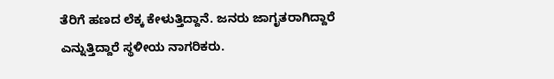ತೆರಿಗೆ ಹಣದ ಲೆಕ್ಕ ಕೇಳುತ್ತಿದ್ದಾನೆ. ಜನರು ಜಾಗೃತರಾಗಿದ್ದಾರೆ ಎನ್ನುತ್ತಿದ್ದಾರೆ ಸ್ಥಳೀಯ ನಾಗರಿಕರು.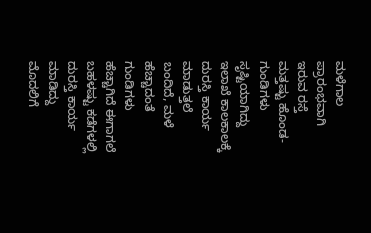ಮಳೆಗಾಲ ಪ್ರಾರಂಭವಾಗಿ ಇರುವ ರಸ್ತೆ ಮತ್ತಷ್ಟು ಹೊಂಡ-ಗುಂಡಿಗಳು ಸೃಷ್ಟಿಯಾಗಿದ್ದು ಇಲಾಖೆ ಕಾಲಕಾಲಕ್ಕೆ ದುರಸ್ತಿ ಕಾರ್ಯ ಮಾಡುತ್ತಲೆ ಬಂದಿದೆ, ಮಳೆ ಹೆಚ್ಚಾದಂತೆ ಗುಂಡಿಗಳು ಹೆಚ್ಚಾಗಿದೆ ಈಗಾಗಲೆ ಬಹಳಷ್ಟು ಕಡೆಗಳಲ್ಲಿ ದುರಸ್ತಿ ಕಾರ್ಯ ಮಾಡಿದ್ದು ಮೊದಲಿಗೆ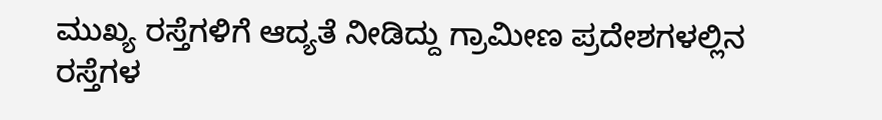ಮುಖ್ಯ ರಸ್ತೆಗಳಿಗೆ ಆದ್ಯತೆ ನೀಡಿದ್ದು ಗ್ರಾಮೀಣ ಪ್ರದೇಶಗಳಲ್ಲಿನ ರಸ್ತೆಗಳ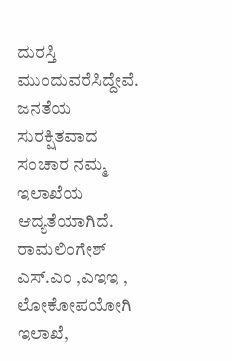ದುರಸ್ತಿ ಮುಂದುವರೆಸಿದ್ದೇವೆ. ಜನತೆಯ ಸುರಕ್ಷಿತವಾದ ಸಂಚಾರ ನಮ್ಮ ಇಲಾಖೆಯ ಆದ್ಯತೆಯಾಗಿದೆ. ರಾಮಲಿಂಗೇಶ್ ಎಸ್.ಎಂ ,ಎಇಇ , ಲೋಕೋಪಯೋಗಿ ಇಲಾಖೆ,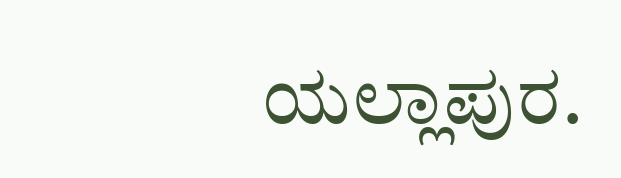ಯಲ್ಲಾಪುರ.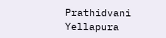Prathidvani Yellapura